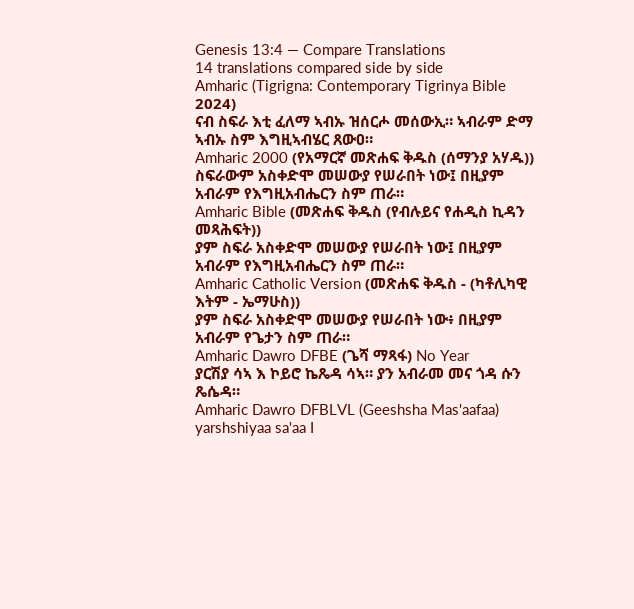Genesis 13:4 — Compare Translations
14 translations compared side by side
Amharic (Tigrigna: Contemporary Tigrinya Bible 2024)
ናብ ስፍራ እቲ ፈለማ ኣብኡ ዝሰርሖ መሰውኢ። ኣብራም ድማ ኣብኡ ስም እግዚኣብሄር ጸውዐ።
Amharic 2000 (የአማርኛ መጽሐፍ ቅዱስ (ሰማንያ አሃዱ))
ስፍራውም አስቀድሞ መሠውያ የሠራበት ነው፤ በዚያም አብራም የእግዚአብሔርን ስም ጠራ።
Amharic Bible (መጽሐፍ ቅዱስ (የብሉይና የሐዲስ ኪዳን መጻሕፍት))
ያም ስፍራ አስቀድሞ መሠውያ የሠራበት ነው፤ በዚያም አብራም የእግዚአብሔርን ስም ጠራ።
Amharic Catholic Version (መጽሐፍ ቅዱስ - (ካቶሊካዊ እትም - ኤማሁስ))
ያም ስፍራ አስቀድሞ መሠውያ የሠራበት ነው፥ በዚያም አብራም የጌታን ስም ጠራ።
Amharic Dawro DFBE (ጌሻ ማጻፋ) No Year
ያርሽያ ሳኣ እ ኮይሮ ኬጼዳ ሳኣ። ያን አብራመ መና ጎዳ ሱን ጼሴዳ።
Amharic Dawro DFBLVL (Geeshsha Mas'aafaa)
yarshshiyaa sa'aa I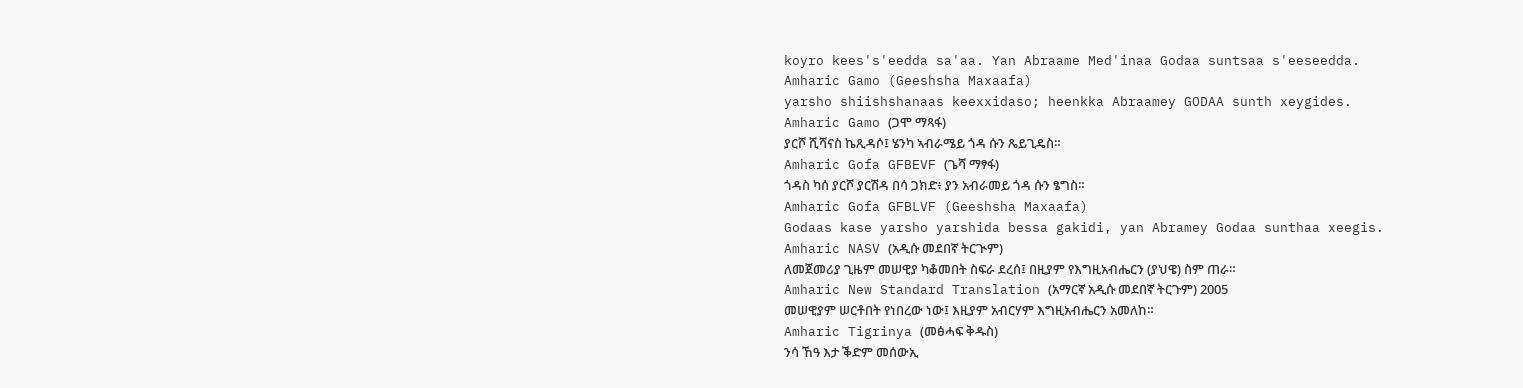koyro kees's'eedda sa'aa. Yan Abraame Med'inaa Godaa suntsaa s'eeseedda.
Amharic Gamo (Geeshsha Maxaafa)
yarsho shiishshanaas keexxidaso; heenkka Abraamey GODAA sunth xeygides.
Amharic Gamo (ጋሞ ማጻፋ)
ያርሾ ሺሻናስ ኬጺዳሶ፤ ሄንካ ኣብራሜይ ጎዳ ሱን ጼይጊዴስ።
Amharic Gofa GFBEVF (ጌሻ ማፃፋ)
ጎዳስ ካሰ ያርሾ ያርሽዳ በሳ ጋክድ፥ ያን አብራመይ ጎዳ ሱን ፄግስ።
Amharic Gofa GFBLVF (Geeshsha Maxaafa)
Godaas kase yarsho yarshida bessa gakidi, yan Abramey Godaa sunthaa xeegis.
Amharic NASV (አዲሱ መደበኛ ትርጒም)
ለመጀመሪያ ጊዜም መሠዊያ ካቆመበት ስፍራ ደረሰ፤ በዚያም የእግዚአብሔርን (ያህዌ) ስም ጠራ።
Amharic New Standard Translation (አማርኛ አዲሱ መደበኛ ትርጉም) 2005
መሠዊያም ሠርቶበት የነበረው ነው፤ እዚያም አብርሃም እግዚአብሔርን አመለከ።
Amharic Tigrinya (መፅሓፍ ቅዱስ)
ንሳ ኸዓ እታ ቕድም መሰውኢ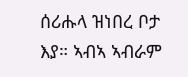ሰሪሑላ ዝነበረ ቦታ እያ። ኣብኣ ኣብራም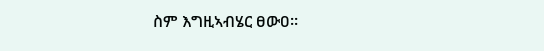ስም እግዚኣብሄር ፀውዐ።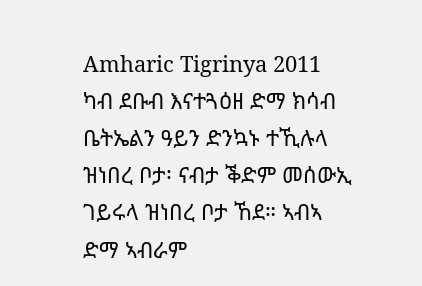Amharic Tigrinya 2011
ካብ ደቡብ እናተጓዕዘ ድማ ክሳብ ቤትኤልን ዓይን ድንኳኑ ተኺሉላ ዝነበረ ቦታ፡ ናብታ ቕድም መሰውኢ ገይሩላ ዝነበረ ቦታ ኸደ። ኣብኣ ድማ ኣብራም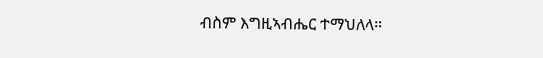ብስም እግዚኣብሔር ተማህለላ።